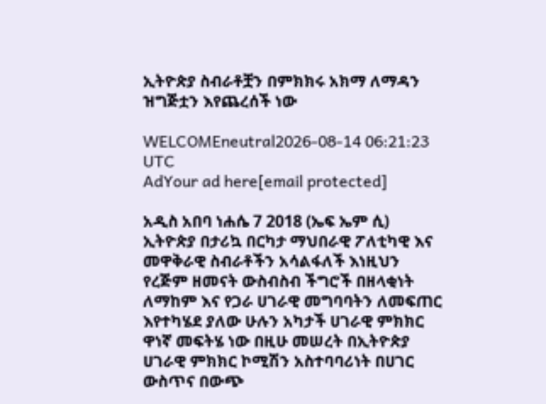ኢትዮጵያ ስብራቶቿን በምክክሩ አክማ ለማዳን ዝግጅቷን እየጨረሰች ነው

WELCOMEneutral2026-08-14 06:21:23 UTC
AdYour ad here[email protected]

አዲስ አበባ ነሐሴ 7 2018 (ኤፍ ኤም ሲ) ኢትዮጵያ በታሪኳ በርካታ ማህበራዊ ፖለቲካዊ እና መዋቅራዊ ስብራቶችን አሳልፋለች እነዚህን የረጅም ዘመናት ውስብስብ ችግሮች በዘላቂነት ለማከም እና የጋራ ሀገራዊ መግባባትን ለመፍጠር እየተካሄደ ያለው ሁሉን አካታች ሀገራዊ ምክክር ዋነኛ መፍትሄ ነው በዚሁ መሠረት በኢትዮጵያ ሀገራዊ ምክክር ኮሚሽን አስተባባሪነት በሀገር ውስጥና በውጭ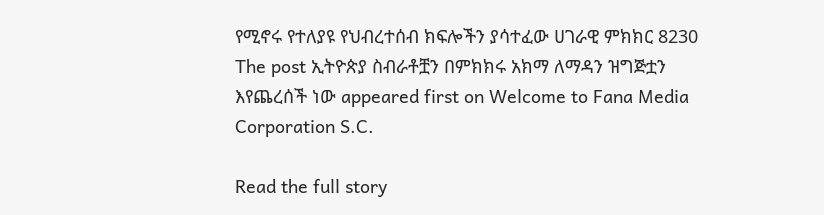የሚኖሩ የተለያዩ የህብረተሰብ ክፍሎችን ያሳተፈው ሀገራዊ ምክክር 8230 The post ኢትዮጵያ ስብራቶቿን በምክክሩ አክማ ለማዳን ዝግጅቷን እየጨረሰች ነው appeared first on Welcome to Fana Media Corporation S.C.

Read the full story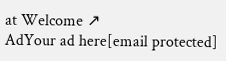at Welcome ↗
AdYour ad here[email protected]